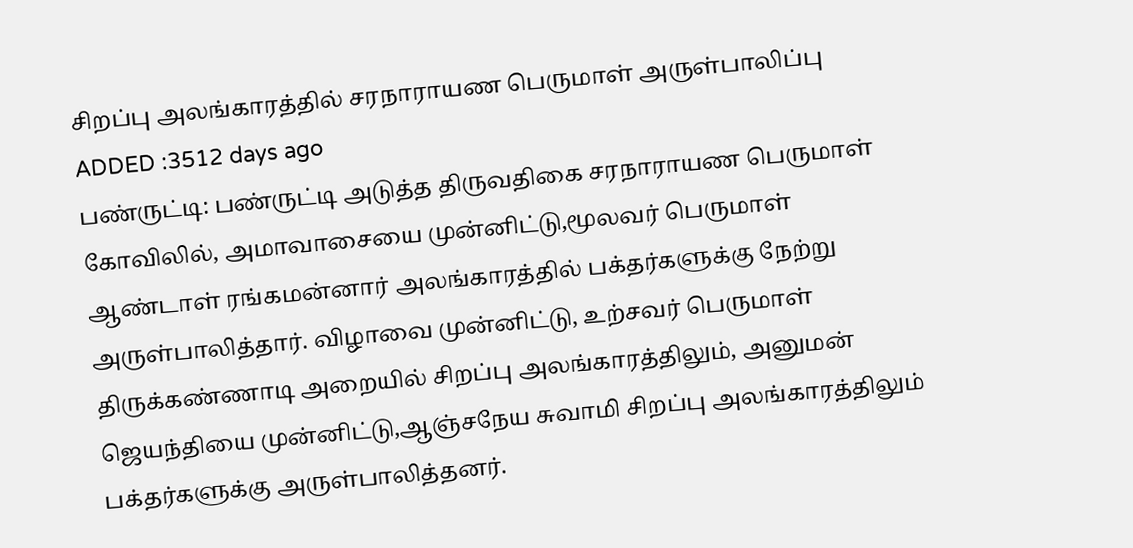சிறப்பு அலங்காரத்தில் சரநாராயண பெருமாள் அருள்பாலிப்பு
ADDED :3512 days ago
பண்ருட்டி: பண்ருட்டி அடுத்த திருவதிகை சரநாராயண பெருமாள் கோவிலில், அமாவாசையை முன்னிட்டு,மூலவர் பெருமாள் ஆண்டாள் ரங்கமன்னார் அலங்காரத்தில் பக்தர்களுக்கு நேற்று அருள்பாலித்தார். விழாவை முன்னிட்டு, உற்சவர் பெருமாள் திருக்கண்ணாடி அறையில் சிறப்பு அலங்காரத்திலும், அனுமன் ஜெயந்தியை முன்னிட்டு,ஆஞ்சநேய சுவாமி சிறப்பு அலங்காரத்திலும் பக்தர்களுக்கு அருள்பாலித்தனர்.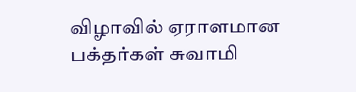விழாவில் ஏராளமான பக்தர்கள் சுவாமி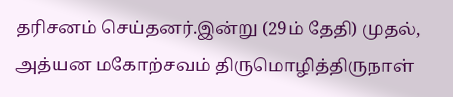தரிசனம் செய்தனர்.இன்று (29ம் தேதி) முதல், அத்யன மகோற்சவம் திருமொழித்திருநாள்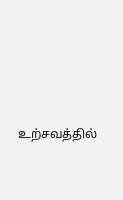உற்சவத்தில்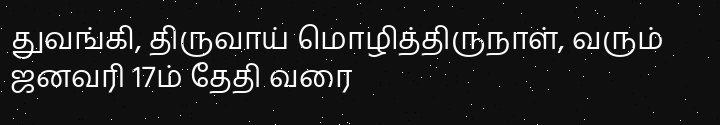துவங்கி, திருவாய் மொழித்திருநாள், வரும் ஜனவரி 17ம் தேதி வரை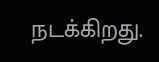நடக்கிறது.